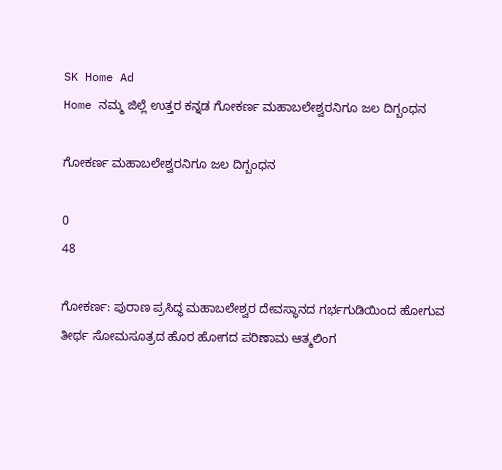SK Home Ad
Home ನಮ್ಮ ಜಿಲ್ಲೆ ಉತ್ತರ ಕನ್ನಡ ಗೋಕರ್ಣ ಮಹಾಬಲೇಶ್ವರನಿಗೂ ಜಲ ದಿಗ್ಬಂಧನ

ಗೋಕರ್ಣ ಮಹಾಬಲೇಶ್ವರನಿಗೂ ಜಲ ದಿಗ್ಬಂಧನ

0
48

ಗೋಕರ್ಣ: ಪುರಾಣ ಪ್ರಸಿದ್ಧ ಮಹಾಬಲೇಶ್ವರ ದೇವಸ್ಥಾನದ ಗರ್ಭಗುಡಿಯಿಂದ ಹೋಗುವ ತೀರ್ಥ ಸೋಮಸೂತ್ರದ ಹೊರ ಹೋಗದ ಪರಿಣಾಮ ಆತ್ಮಲಿಂಗ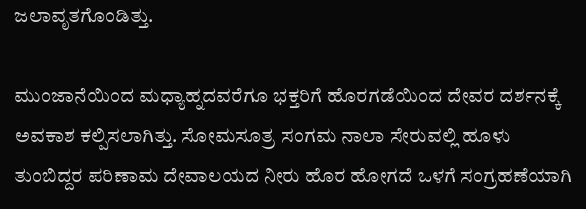ಜಲಾವೃತಗೊಂಡಿತ್ತು.

ಮುಂಜಾನೆಯಿಂದ ಮಧ್ಯಾಹ್ನದವರೆಗೂ ಭಕ್ತರಿಗೆ ಹೊರಗಡೆಯಿಂದ ದೇವರ ದರ್ಶನಕ್ಕೆ ಅವಕಾಶ ಕಲ್ಪಿಸಲಾಗಿತ್ತು. ಸೋಮಸೂತ್ರ ಸಂಗಮ ನಾಲಾ ಸೇರುವಲ್ಲಿ ಹೂಳು ತುಂಬಿದ್ದರ ಪರಿಣಾಮ ದೇವಾಲಯದ ನೀರು ಹೊರ ಹೋಗದೆ ಒಳಗೆ ಸಂಗ್ರಹಣೆಯಾಗಿ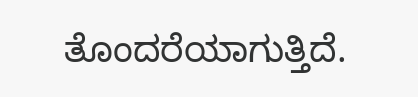ತೊಂದರೆಯಾಗುತ್ತಿದೆ.